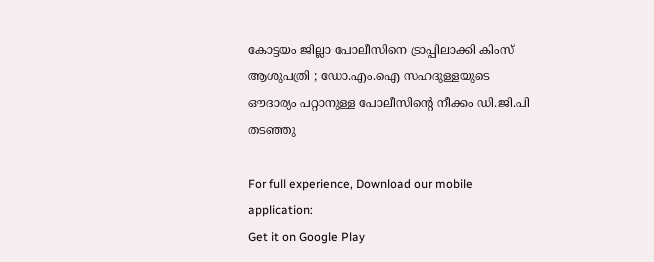കോട്ടയം ജില്ലാ പോലീസിനെ ട്രാപ്പിലാക്കി കിംസ് ആശുപത്രി ; ഡോ.എം.ഐ സഹദുള്ളയുടെ ഔദാര്യം പറ്റാനുള്ള പോലീസിന്റെ നീക്കം ഡി.ജി.പി തടഞ്ഞു

For full experience, Download our mobile application:
Get it on Google Play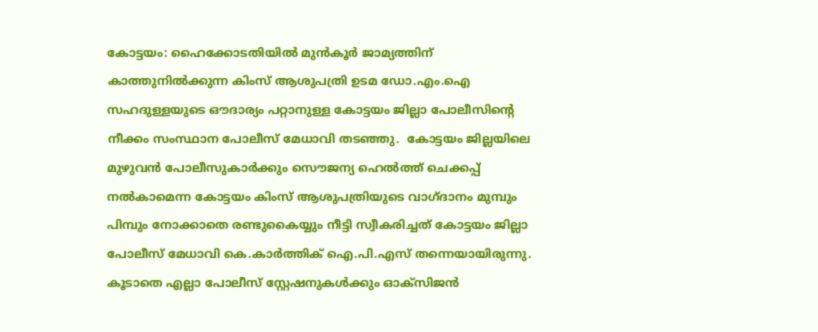കോട്ടയം: ഹൈക്കോടതിയില്‍ മുന്‍‌കൂര്‍ ജാമ്യത്തിന് കാത്തുനില്‍ക്കുന്ന കിംസ് ആശുപത്രി ഉടമ ഡോ.എം.ഐ സഹദുള്ളയുടെ ഔദാര്യം പറ്റാനുള്ള കോട്ടയം ജില്ലാ പോലീസിന്റെ നീക്കം സംസ്ഥാന പോലീസ് മേധാവി തടഞ്ഞു.  കോട്ടയം ജില്ലയിലെ മുഴുവന്‍ പോലീസുകാര്‍ക്കും സൌജന്യ ഹെല്‍ത്ത് ചെക്കപ്പ് നല്‍കാമെന്ന കോട്ടയം കിംസ് ആശുപത്രിയുടെ വാഗ്ദാനം മുമ്പും പിമ്പും നോക്കാതെ രണ്ടുകൈയ്യും നീട്ടി സ്വീകരിച്ചത് കോട്ടയം ജില്ലാ പോലീസ് മേധാവി കെ.കാര്‍ത്തിക് ഐ.പി.എസ് തന്നെയായിരുന്നു. കൂടാതെ എല്ലാ പോലീസ് സ്റ്റേഷനുകള്‍ക്കും ഓക്സിജന്‍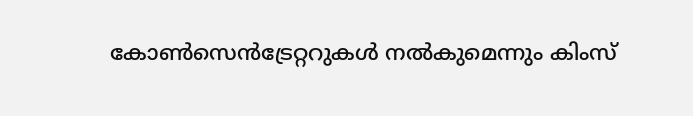കോണ്‍സെന്‍ട്രേറ്ററുകള്‍ നല്‍കുമെന്നും കിംസ്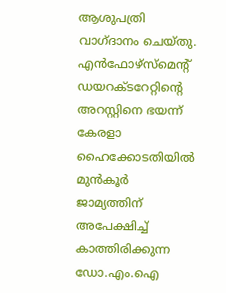ആശുപത്രി വാഗ്ദാനം ചെയ്തു. എന്‍ഫോഴ്സ്മെന്റ് ഡയറക്ടറേറ്റിന്റെ അറസ്റ്റിനെ ഭയന്ന് കേരളാ ഹൈക്കോടതിയില്‍ മുന്‍‌കൂര്‍ ജാമ്യത്തിന് അപേക്ഷിച്ച് കാത്തിരിക്കുന്ന ഡോ.എം.ഐ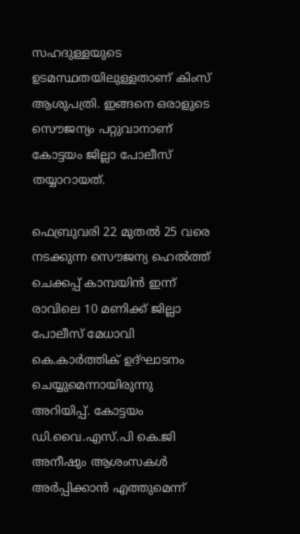സഹദുള്ളയുടെ ഉടമസ്ഥതയിലുള്ളതാണ് കിംസ് ആശുപത്രി. ഇങ്ങനെ ഒരാളുടെ സൌജന്യം പറ്റുവാനാണ്  കോട്ടയം ജില്ലാ പോലീസ് തയ്യാറായത്.

ഫെബ്രുവരി 22 മുതല്‍ 25 വരെ നടക്കുന്ന സൌജന്യ ഹെല്‍ത്ത് ചെക്കപ്പ് കാമ്പയിന്‍ ഇന്ന് രാവിലെ 10 മണിക്ക് ജില്ലാ പോലീസ് മേധാവി കെ.കാര്‍ത്തിക് ഉദ്ഘാടനം ചെയ്യുമെന്നായിരുന്നു അറിയിപ്പ്. കോട്ടയം ഡി.വൈ.എസ്.പി കെ.ജി അനീഷും ആശംസകള്‍ അര്‍പ്പിക്കാന്‍ എത്തുമെന്ന്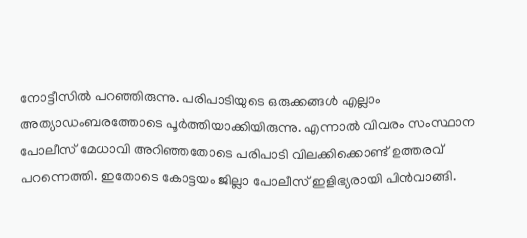നോട്ടീസില്‍ പറഞ്ഞിരുന്നു. പരിപാടിയുടെ ഒരുക്കങ്ങള്‍ എല്ലാം അത്യാഡംബരത്തോടെ പൂര്‍ത്തിയാക്കിയിരുന്നു. എന്നാല്‍ വിവരം സംസ്ഥാന പോലീസ് മേധാവി അറിഞ്ഞതോടെ പരിപാടി വിലക്കിക്കൊണ്ട് ഉത്തരവ് പറന്നെത്തി. ഇതോടെ കോട്ടയം ജില്ലാ പോലീസ് ഇളിഭ്യരായി പിന്‍വാങ്ങി.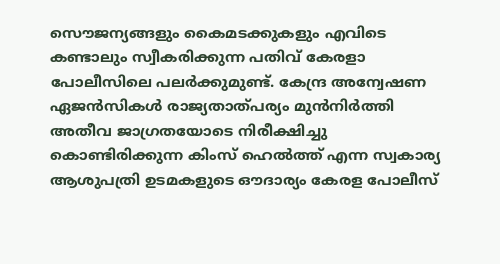സൌജന്യങ്ങളും കൈമടക്കുകളും എവിടെ കണ്ടാലും സ്വീകരിക്കുന്ന പതിവ് കേരളാ പോലീസിലെ പലര്‍ക്കുമുണ്ട്. കേന്ദ്ര അന്വേഷണ ഏജൻസികൾ രാജ്യതാത്പര്യം മുൻനിർത്തി അതീവ ജാഗ്രതയോടെ നിരീക്ഷിച്ചു കൊണ്ടിരിക്കുന്ന കിംസ് ഹെൽത്ത് എന്ന സ്വകാര്യ ആശുപത്രി ഉടമകളുടെ ഔദാര്യം കേരള പോലീസ്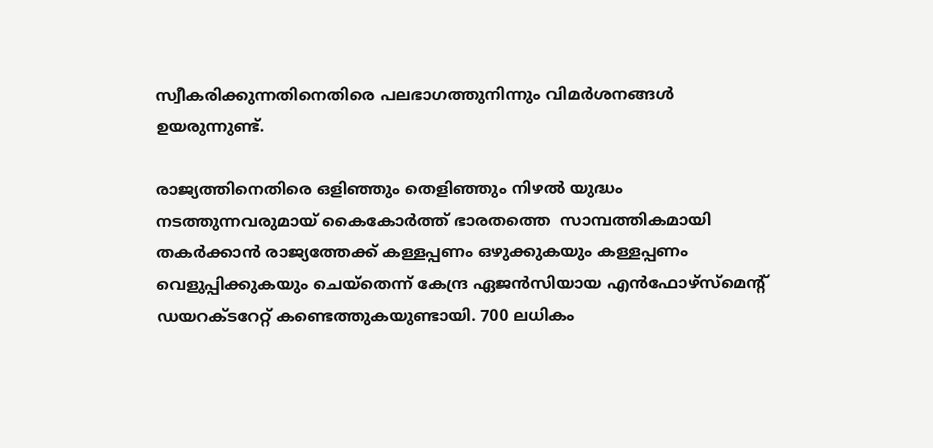സ്വീകരിക്കുന്നതിനെതിരെ പലഭാഗത്തുനിന്നും വിമര്‍ശനങ്ങള്‍ ഉയരുന്നുണ്ട്.

രാജ്യത്തിനെതിരെ ഒളിഞ്ഞും തെളിഞ്ഞും നിഴൽ യുദ്ധം നടത്തുന്നവരുമായ് കൈകോർത്ത് ഭാരതത്തെ  സാമ്പത്തികമായി തകർക്കാൻ രാജ്യത്തേക്ക് കള്ളപ്പണം ഒഴുക്കുകയും കള്ളപ്പണം വെളുപ്പിക്കുകയും ചെയ്തെന്ന് കേന്ദ്ര ഏജന്‍സിയായ എൻഫോഴ്സ്മെന്റ് ഡയറക്ടറേറ്റ് കണ്ടെത്തുകയുണ്ടായി. 700 ലധികം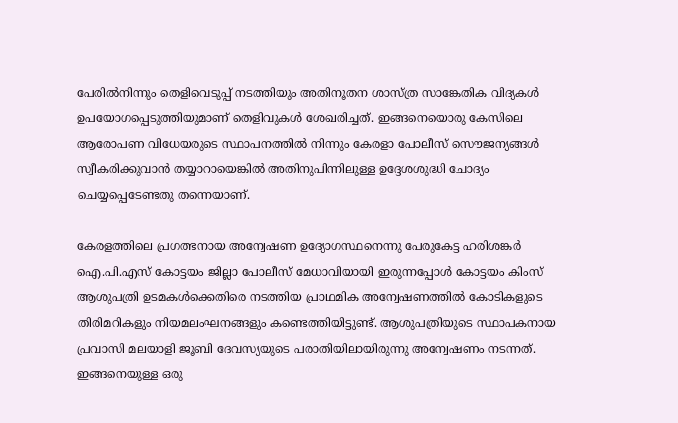പേരില്‍നിന്നും തെളിവെടുപ്പ് നടത്തിയും അതിനൂതന ശാസ്ത്ര സാങ്കേതിക വിദ്യകൾ ഉപയോഗപ്പെടുത്തിയുമാണ് തെളിവുകള്‍ ശേഖരിച്ചത്. ഇങ്ങനെയൊരു കേസിലെ ആരോപണ വിധേയരുടെ സ്ഥാപനത്തിൽ നിന്നും കേരളാ പോലീസ് സൌജന്യങ്ങള്‍ സ്വീകരിക്കുവാന്‍ തയ്യാറായെങ്കില്‍ അതിനുപിന്നിലുള്ള ഉദ്ദേശശുദ്ധി ചോദ്യം ചെയ്യപ്പെടേണ്ടതു തന്നെയാണ്.

കേരളത്തിലെ പ്രഗത്ഭനായ അന്വേഷണ ഉദ്യോഗസ്ഥനെന്നു പേരുകേട്ട ഹരിശങ്കർ ഐ.പി.എസ് കോട്ടയം ജില്ലാ പോലീസ് മേധാവിയായി ഇരുന്നപ്പോള്‍ കോട്ടയം കിംസ് ആശുപത്രി ഉടമകള്‍ക്കെതിരെ നടത്തിയ പ്രാഥമിക അന്വേഷണത്തിൽ കോടികളുടെ തിരിമറികളും നിയമലംഘനങ്ങളും കണ്ടെത്തിയിട്ടുണ്ട്. ആശുപത്രിയുടെ സ്ഥാപകനായ പ്രവാസി മലയാളി ജൂബി ദേവസ്യയുടെ പരാതിയിലായിരുന്നു അന്വേഷണം നടന്നത്. ഇങ്ങനെയുള്ള ഒരു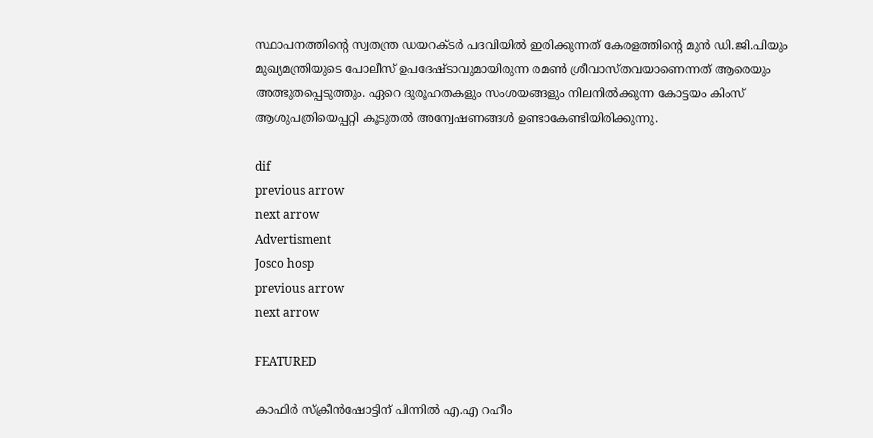സ്ഥാപനത്തിന്റെ സ്വതന്ത്ര ഡയറക്ടർ പദവിയിൽ ഇരിക്കുന്നത് കേരളത്തിന്റെ മുൻ ഡി.ജി.പിയും മുഖ്യമന്ത്രിയുടെ പോലീസ് ഉപദേഷ്ടാവുമായിരുന്ന രമൺ ശ്രീവാസ്തവയാണെന്നത് ആരെയും അത്ഭുതപ്പെടുത്തും. ഏറെ ദുരൂഹതകളും സംശയങ്ങളും നിലനില്‍ക്കുന്ന കോട്ടയം കിംസ് ആശുപത്രിയെപ്പറ്റി കൂടുതല്‍ അന്വേഷണങ്ങള്‍ ഉണ്ടാകേണ്ടിയിരിക്കുന്നു.

dif
previous arrow
next arrow
Advertisment
Josco hosp
previous arrow
next arrow

FEATURED

കാഫിര്‍ സ്‌ക്രീന്‍ഷോട്ടിന് പിന്നില്‍ എ.എ റഹീം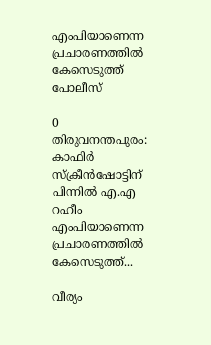എംപിയാണെന്ന പ്രചാരണത്തില്‍ കേസെടുത്ത് പോലീസ്

0
തിരുവനന്തപുരം: കാഫിര്‍ സ്‌ക്രീന്‍ഷോട്ടിന് പിന്നില്‍ എ.എ റഹീം എംപിയാണെന്ന പ്രചാരണത്തില്‍ കേസെടുത്ത്...

വീര്യം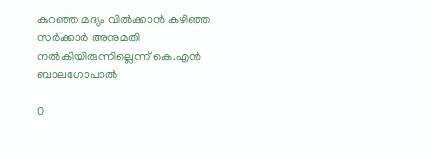കുറഞ്ഞ മദ്യം വിൽക്കാൻ കഴിഞ്ഞ സർക്കാർ അനുമതി നൽകിയിരുന്നില്ലെന്ന് കെ.എൻ ബാലഗോപാൽ

0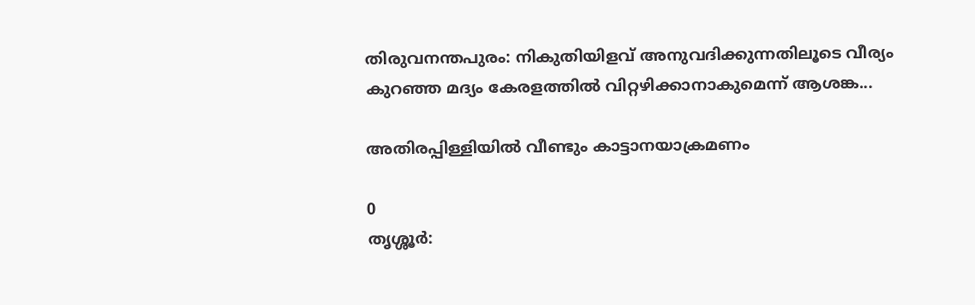തിരുവനന്തപുരം: നികുതിയിളവ് അനുവദിക്കുന്നതിലൂടെ വീര്യം കുറഞ്ഞ മദ്യം കേരളത്തിൽ വിറ്റഴിക്കാനാകുമെന്ന് ആശങ്ക...

അതിരപ്പിള്ളിയിൽ വീണ്ടും കാട്ടാനയാക്രമണം

0
തൃശ്ശൂർ: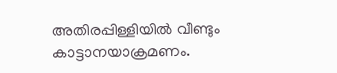അതിരപ്പിള്ളിയിൽ വീണ്ടും കാട്ടാനയാക്രമണം.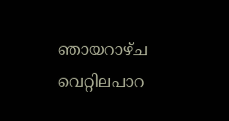ഞായറാഴ്ച വെറ്റിലപാറ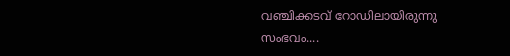വഞ്ചിക്കടവ് റോഡിലായിരുന്നു സംഭവം....